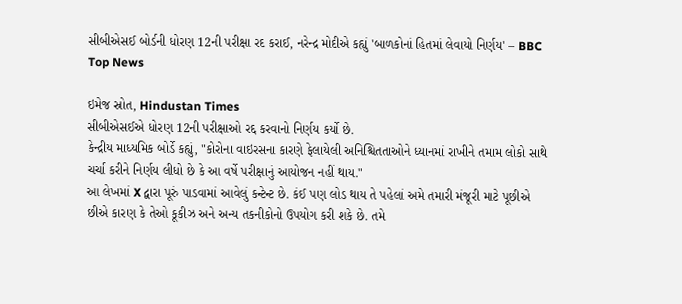સીબીએસઈ બોર્ડની ધોરણ 12ની પરીક્ષા રદ કરાઈ, નરેન્દ્ર મોદીએ કહ્યું 'બાળકોનાં હિતમાં લેવાયો નિર્ણય' – BBC Top News

ઇમેજ સ્રોત, Hindustan Times
સીબીએસઈએ ધોરણ 12ની પરીક્ષાઓ રદ્દ કરવાનો નિર્ણય કર્યો છે.
કેન્દ્રીય માધ્યમિક બોર્ડે કહ્યું, "કોરોના વાઇરસના કારણે ફેલાયેલી અનિશ્ચિતતાઓને ધ્યાનમાં રાખીને તમામ લોકો સાથે ચર્ચા કરીને નિર્ણય લીધો છે કે આ વર્ષે પરીક્ષાનું આયોજન નહીં થાય."
આ લેખમાં X દ્વારા પૂરું પાડવામાં આવેલું કન્ટેન્ટ છે. કંઈ પણ લોડ થાય તે પહેલાં અમે તમારી મંજૂરી માટે પૂછીએ છીએ કારણ કે તેઓ કૂકીઝ અને અન્ય તકનીકોનો ઉપયોગ કરી શકે છે. તમે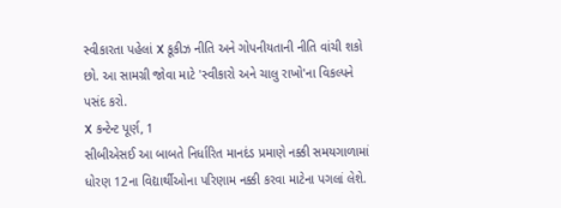સ્વીકારતા પહેલાં X કૂકીઝ નીતિ અને ગોપનીયતાની નીતિ વાંચી શકો છો. આ સામગ્રી જોવા માટે 'સ્વીકારો અને ચાલુ રાખો'ના વિકલ્પને પસંદ કરો.
X કન્ટેન્ટ પૂર્ણ, 1
સીબીએસઈ આ બાબતે નિર્ધારિત માનદંડ પ્રમાણે નક્કી સમયગાળામાં ધોરણ 12ના વિદ્યાર્થીઓના પરિણામ નક્કી કરવા માટેના પગલાં લેશે.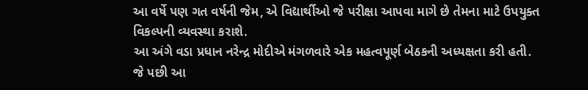આ વર્ષે પણ ગત વર્ષની જેમ, એ વિદ્યાર્થીઓ જે પરીક્ષા આપવા માગે છે તેમના માટે ઉપયુક્ત વિકલ્પની વ્યવસ્થા કરાશે.
આ અંગે વડા પ્રધાન નરેન્દ્ર મોદીએ મંગળવારે એક મહત્વપૂર્ણ બેઠકની અધ્યક્ષતા કરી હતી. જે પછી આ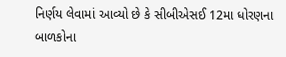નિર્ણય લેવામાં આવ્યો છે કે સીબીએસઈ 12મા ધોરણના બાળકોના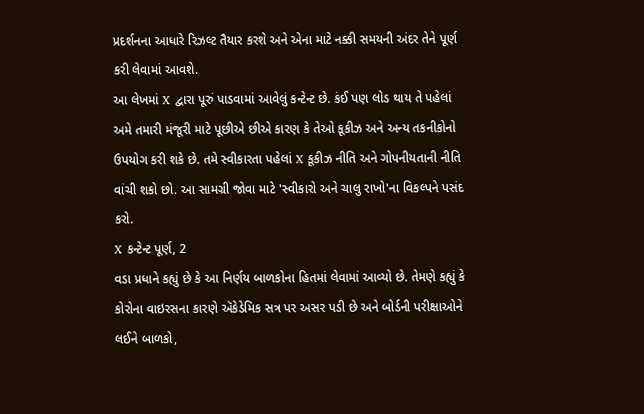પ્રદર્શનના આધારે રિઝલ્ટ તૈયાર કરશે અને એના માટે નક્કી સમયની અંદર તેને પૂર્ણ કરી લેવામાં આવશે.
આ લેખમાં X દ્વારા પૂરું પાડવામાં આવેલું કન્ટેન્ટ છે. કંઈ પણ લોડ થાય તે પહેલાં અમે તમારી મંજૂરી માટે પૂછીએ છીએ કારણ કે તેઓ કૂકીઝ અને અન્ય તકનીકોનો ઉપયોગ કરી શકે છે. તમે સ્વીકારતા પહેલાં X કૂકીઝ નીતિ અને ગોપનીયતાની નીતિ વાંચી શકો છો. આ સામગ્રી જોવા માટે 'સ્વીકારો અને ચાલુ રાખો'ના વિકલ્પને પસંદ કરો.
X કન્ટેન્ટ પૂર્ણ, 2
વડા પ્રધાને કહ્યું છે કે આ નિર્ણય બાળકોના હિતમાં લેવામાં આવ્યો છે. તેમણે કહ્યું કે કોરોના વાઇરસના કારણે ઍકેડેમિક સત્ર પર અસર પડી છે અને બોર્ડની પરીક્ષાઓને લઈને બાળકો,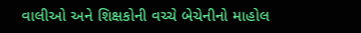વાલીઓ અને શિક્ષકોની વચ્ચે બેચેનીનો માહોલ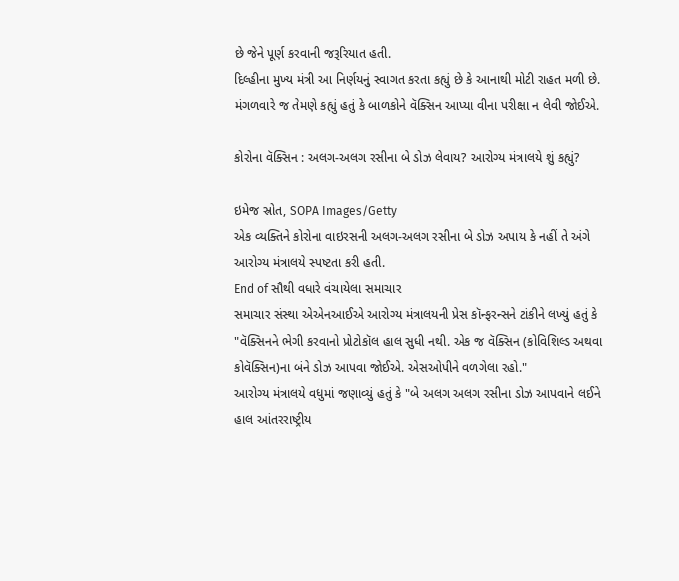છે જેને પૂર્ણ કરવાની જરૂરિયાત હતી.
દિલ્હીના મુખ્ય મંત્રી આ નિર્ણયનું સ્વાગત કરતા કહ્યું છે કે આનાથી મોટી રાહત મળી છે. મંગળવારે જ તેમણે કહ્યું હતું કે બાળકોને વૅક્સિન આપ્યા વીના પરીક્ષા ન લેવી જોઈએ.

કોરોના વૅક્સિન : અલગ-અલગ રસીના બે ડોઝ લેવાય? આરોગ્ય મંત્રાલયે શું કહ્યું?

ઇમેજ સ્રોત, SOPA Images/Getty
એક વ્યક્તિને કોરોના વાઇરસની અલગ-અલગ રસીના બે ડોઝ અપાય કે નહીં તે અંગે આરોગ્ય મંત્રાલયે સ્પષ્ટતા કરી હતી.
End of સૌથી વધારે વંચાયેલા સમાચાર
સમાચાર સંસ્થા એએનઆઈએ આરોગ્ય મંત્રાલયની પ્રેસ કૉન્ફરન્સને ટાંકીને લખ્યું હતું કે "વૅક્સિનને ભેગી કરવાનો પ્રોટોકૉલ હાલ સુધી નથી. એક જ વૅક્સિન (કોવિશિલ્ડ અથવા કોવૅક્સિન)ના બંને ડોઝ આપવા જોઈએ. એસઓપીને વળગેલા રહો."
આરોગ્ય મંત્રાલયે વધુમાં જણાવ્યું હતું કે "બે અલગ અલગ રસીના ડોઝ આપવાને લઈને હાલ આંતરરાષ્ટ્રીય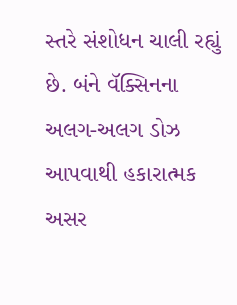સ્તરે સંશોધન ચાલી રહ્યું છે. બંને વૅક્સિનના અલગ-અલગ ડોઝ આપવાથી હકારાત્મક અસર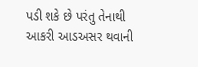પડી શકે છે પરંતુ તેનાથી આકરી આડઅસર થવાની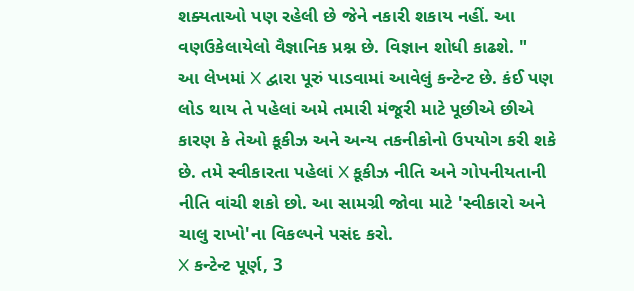શક્યતાઓ પણ રહેલી છે જેને નકારી શકાય નહીં. આ વણઉકેલાયેલો વૈજ્ઞાનિક પ્રશ્ન છે. વિજ્ઞાન શોધી કાઢશે. "
આ લેખમાં X દ્વારા પૂરું પાડવામાં આવેલું કન્ટેન્ટ છે. કંઈ પણ લોડ થાય તે પહેલાં અમે તમારી મંજૂરી માટે પૂછીએ છીએ કારણ કે તેઓ કૂકીઝ અને અન્ય તકનીકોનો ઉપયોગ કરી શકે છે. તમે સ્વીકારતા પહેલાં X કૂકીઝ નીતિ અને ગોપનીયતાની નીતિ વાંચી શકો છો. આ સામગ્રી જોવા માટે 'સ્વીકારો અને ચાલુ રાખો'ના વિકલ્પને પસંદ કરો.
X કન્ટેન્ટ પૂર્ણ, 3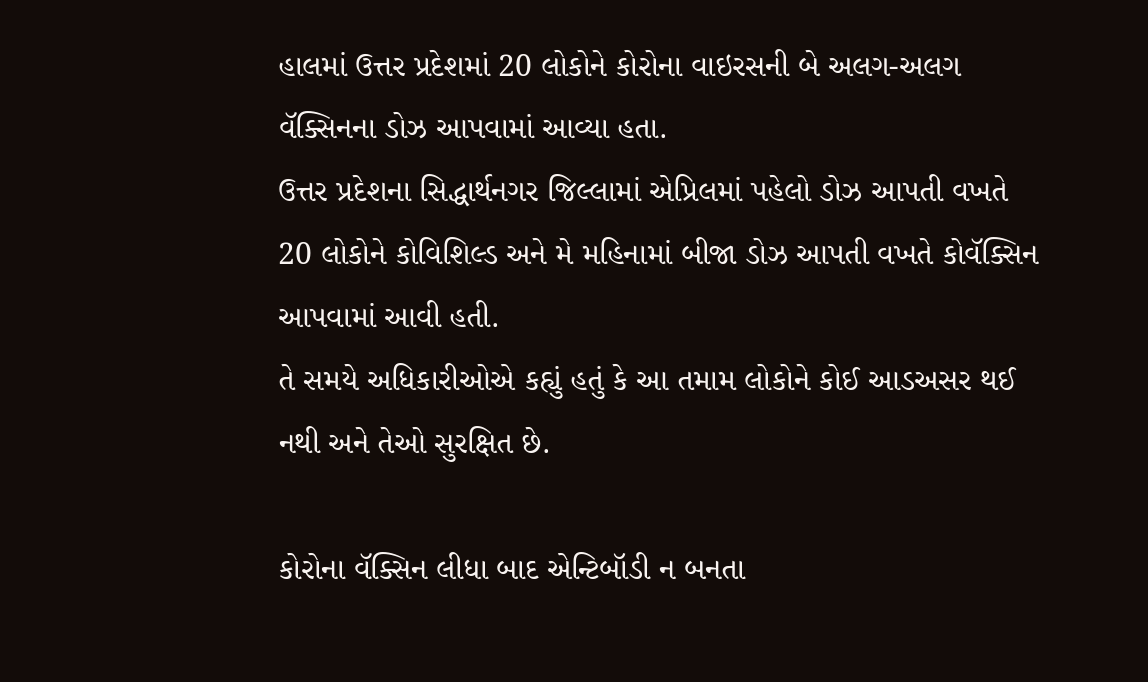હાલમાં ઉત્તર પ્રદેશમાં 20 લોકોને કોરોના વાઇરસની બે અલગ-અલગ વૅક્સિનના ડોઝ આપવામાં આવ્યા હતા.
ઉત્તર પ્રદેશના સિદ્ધાર્થનગર જિલ્લામાં એપ્રિલમાં પહેલો ડોઝ આપતી વખતે 20 લોકોને કોવિશિલ્ડ અને મે મહિનામાં બીજા ડોઝ આપતી વખતે કોવૅક્સિન આપવામાં આવી હતી.
તે સમયે અધિકારીઓએ કહ્યું હતું કે આ તમામ લોકોને કોઈ આડઅસર થઈ નથી અને તેઓ સુરક્ષિત છે.

કોરોના વૅક્સિન લીધા બાદ એન્ટિબૉડી ન બનતા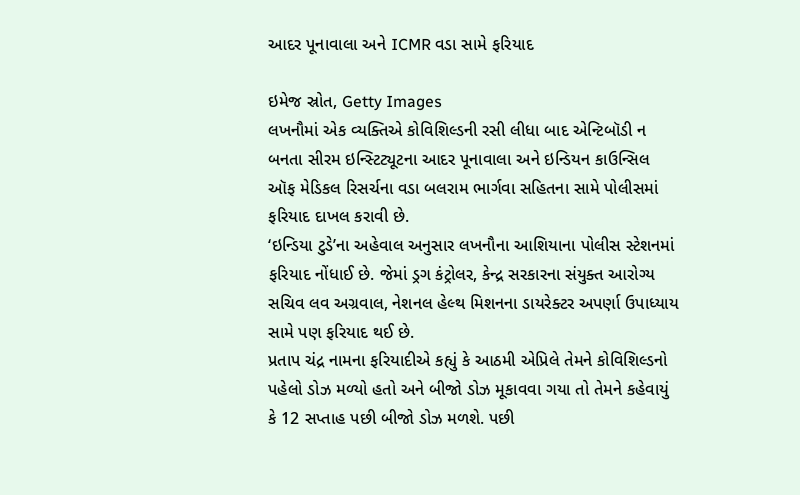આદર પૂનાવાલા અને ICMR વડા સામે ફરિયાદ

ઇમેજ સ્રોત, Getty Images
લખનૌમાં એક વ્યક્તિએ કોવિશિલ્ડની રસી લીધા બાદ એન્ટિબૉડી ન બનતા સીરમ ઇન્સ્ટિટ્યૂટના આદર પૂનાવાલા અને ઇન્ડિયન કાઉન્સિલ ઑફ મેડિકલ રિસર્ચના વડા બલરામ ભાર્ગવા સહિતના સામે પોલીસમાં ફરિયાદ દાખલ કરાવી છે.
‘ઇન્ડિયા ટુડે’ના અહેવાલ અનુસાર લખનૌના આશિયાના પોલીસ સ્ટેશનમાં ફરિયાદ નોંધાઈ છે. જેમાં ડ્રગ કંટ્રોલર, કેન્દ્ર સરકારના સંયુક્ત આરોગ્ય સચિવ લવ અગ્રવાલ, નેશનલ હેલ્થ મિશનના ડાયરેક્ટર અપર્ણા ઉપાધ્યાય સામે પણ ફરિયાદ થઈ છે.
પ્રતાપ ચંદ્ર નામના ફરિયાદીએ કહ્યું કે આઠમી એપ્રિલે તેમને કોવિશિલ્ડનો પહેલો ડોઝ મળ્યો હતો અને બીજો ડોઝ મૂકાવવા ગયા તો તેમને કહેવાયું કે 12 સપ્તાહ પછી બીજો ડોઝ મળશે. પછી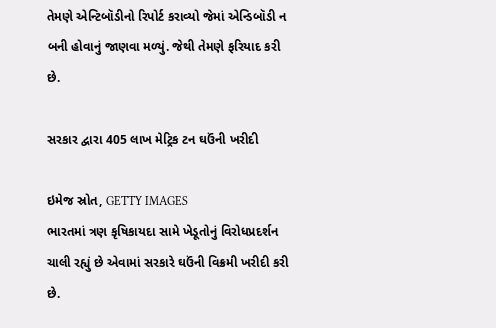તેમણે એન્ટિબૉડીનો રિપોર્ટ કરાવ્યો જેમાં એન્ડિબૉડી ન બની હોવાનું જાણવા મળ્યું. જેથી તેમણે ફરિયાદ કરી છે.

સરકાર દ્વારા 405 લાખ મેટ્રિક ટન ઘઉંની ખરીદી

ઇમેજ સ્રોત, GETTY IMAGES
ભારતમાં ત્રણ કૃષિકાયદા સામે ખેડૂતોનું વિરોધપ્રદર્શન ચાલી રહ્યું છે એવામાં સરકારે ઘઉંની વિક્રમી ખરીદી કરી છે.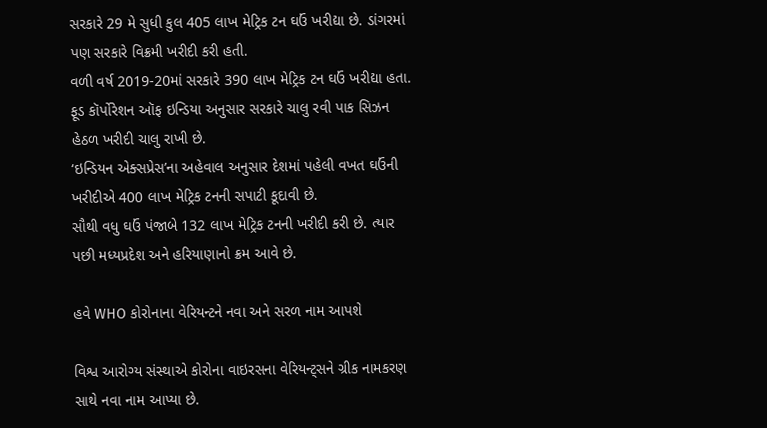સરકારે 29 મે સુધી કુલ 405 લાખ મેટ્રિક ટન ઘઉં ખરીદ્યા છે. ડાંગરમાં પણ સરકારે વિક્રમી ખરીદી કરી હતી.
વળી વર્ષ 2019-20માં સરકારે 390 લાખ મેટ્રિક ટન ઘઉં ખરીદ્યા હતા.
ફૂડ કૉર્પોરેશન ઑફ ઇન્ડિયા અનુસાર સરકારે ચાલુ રવી પાક સિઝન હેઠળ ખરીદી ચાલુ રાખી છે.
‘ઇન્ડિયન એક્સપ્રેસ’ના અહેવાલ અનુસાર દેશમાં પહેલી વખત ઘઉંની ખરીદીએ 400 લાખ મેટ્રિક ટનની સપાટી કૂદાવી છે.
સૌથી વધુ ઘઉં પંજાબે 132 લાખ મેટ્રિક ટનની ખરીદી કરી છે. ત્યાર પછી મધ્યપ્રદેશ અને હરિયાણાનો ક્રમ આવે છે.

હવે WHO કોરોનાના વેરિયન્ટને નવા અને સરળ નામ આપશે

વિશ્વ આરોગ્ય સંસ્થાએ કોરોના વાઇરસના વેરિયન્ટ્સને ગ્રીક નામકરણ સાથે નવા નામ આપ્યા છે.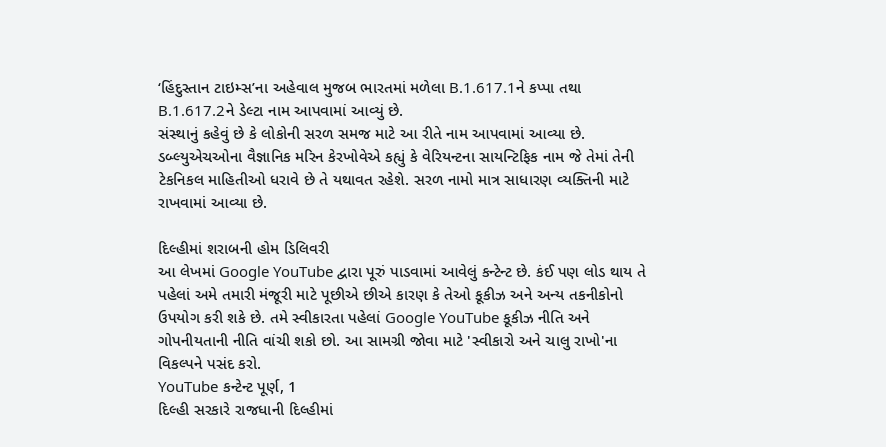‘હિંદુસ્તાન ટાઇમ્સ’ના અહેવાલ મુજબ ભારતમાં મળેલા B.1.617.1ને કપ્પા તથા B.1.617.2ને ડેલ્ટા નામ આપવામાં આવ્યું છે.
સંસ્થાનું કહેવું છે કે લોકોની સરળ સમજ માટે આ રીતે નામ આપવામાં આવ્યા છે.
ડબ્લ્યુએચઓના વૈજ્ઞાનિક મરિન કેરખોવેએ કહ્યું કે વેરિયન્ટના સાયન્ટિફિક નામ જે તેમાં તેની ટેકનિકલ માહિતીઓ ધરાવે છે તે યથાવત રહેશે. સરળ નામો માત્ર સાધારણ વ્યક્તિની માટે રાખવામાં આવ્યા છે.

દિલ્હીમાં શરાબની હોમ ડિલિવરી
આ લેખમાં Google YouTube દ્વારા પૂરું પાડવામાં આવેલું કન્ટેન્ટ છે. કંઈ પણ લોડ થાય તે પહેલાં અમે તમારી મંજૂરી માટે પૂછીએ છીએ કારણ કે તેઓ કૂકીઝ અને અન્ય તકનીકોનો ઉપયોગ કરી શકે છે. તમે સ્વીકારતા પહેલાં Google YouTube કૂકીઝ નીતિ અને ગોપનીયતાની નીતિ વાંચી શકો છો. આ સામગ્રી જોવા માટે 'સ્વીકારો અને ચાલુ રાખો'ના વિકલ્પને પસંદ કરો.
YouTube કન્ટેન્ટ પૂર્ણ, 1
દિલ્હી સરકારે રાજધાની દિલ્હીમાં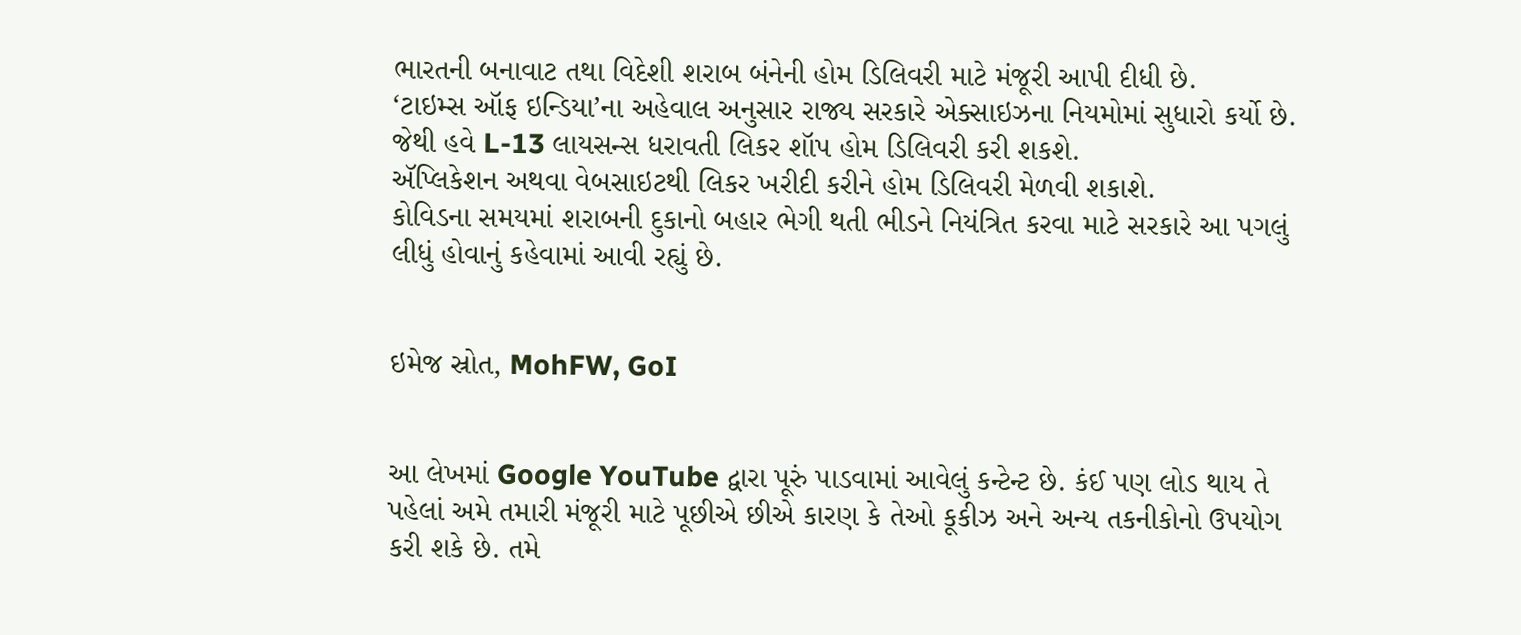ભારતની બનાવાટ તથા વિદેશી શરાબ બંનેની હોમ ડિલિવરી માટે મંજૂરી આપી દીધી છે.
‘ટાઇમ્સ ઑફ ઇન્ડિયા’ના અહેવાલ અનુસાર રાજ્ય સરકારે એક્સાઇઝના નિયમોમાં સુધારો કર્યો છે. જેથી હવે L-13 લાયસન્સ ધરાવતી લિકર શૉપ હોમ ડિલિવરી કરી શકશે.
ઍપ્લિકેશન અથવા વેબસાઇટથી લિકર ખરીદી કરીને હોમ ડિલિવરી મેળવી શકાશે.
કોવિડના સમયમાં શરાબની દુકાનો બહાર ભેગી થતી ભીડને નિયંત્રિત કરવા માટે સરકારે આ પગલું લીધું હોવાનું કહેવામાં આવી રહ્યું છે.


ઇમેજ સ્રોત, MohFW, GoI


આ લેખમાં Google YouTube દ્વારા પૂરું પાડવામાં આવેલું કન્ટેન્ટ છે. કંઈ પણ લોડ થાય તે પહેલાં અમે તમારી મંજૂરી માટે પૂછીએ છીએ કારણ કે તેઓ કૂકીઝ અને અન્ય તકનીકોનો ઉપયોગ કરી શકે છે. તમે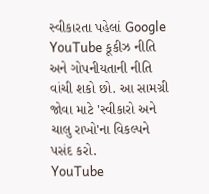સ્વીકારતા પહેલાં Google YouTube કૂકીઝ નીતિ અને ગોપનીયતાની નીતિ વાંચી શકો છો. આ સામગ્રી જોવા માટે 'સ્વીકારો અને ચાલુ રાખો'ના વિકલ્પને પસંદ કરો.
YouTube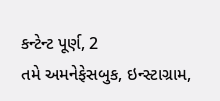કન્ટેન્ટ પૂર્ણ, 2
તમે અમનેફેસબુક, ઇન્સ્ટાગ્રામ,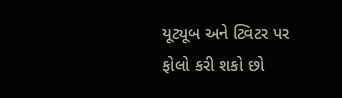યૂટ્યૂબ અને ટ્વિટર પર ફોલો કરી શકો છો